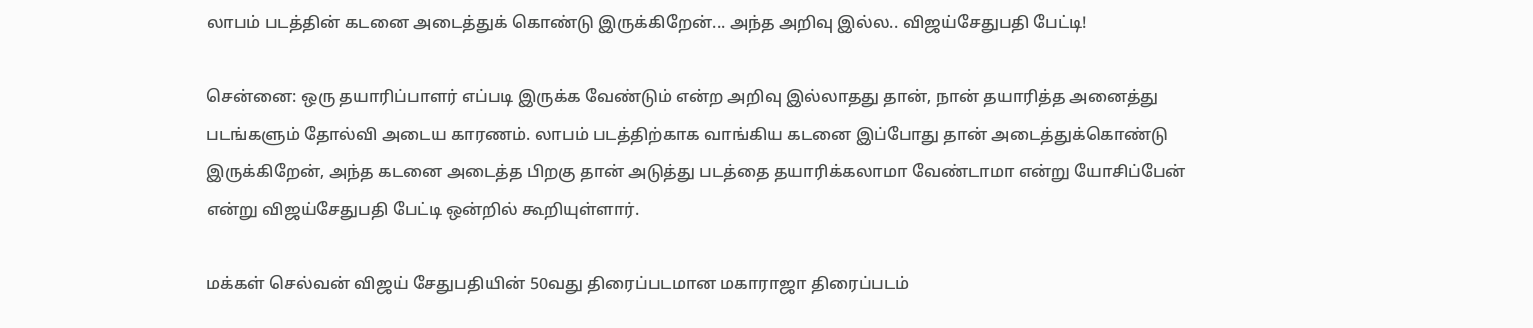லாபம் படத்தின் கடனை அடைத்துக் கொண்டு இருக்கிறேன்... அந்த அறிவு இல்ல.. விஜய்சேதுபதி பேட்டி!

சென்னை: ஒரு தயாரிப்பாளர் எப்படி இருக்க வேண்டும் என்ற அறிவு இல்லாதது தான், நான் தயாரித்த அனைத்து படங்களும் தோல்வி அடைய காரணம். லாபம் படத்திற்காக வாங்கிய கடனை இப்போது தான் அடைத்துக்கொண்டு இருக்கிறேன், அந்த கடனை அடைத்த பிறகு தான் அடுத்து படத்தை தயாரிக்கலாமா வேண்டாமா என்று யோசிப்பேன் என்று விஜய்சேதுபதி பேட்டி ஒன்றில் கூறியுள்ளார்.

மக்கள் செல்வன் விஜய் சேதுபதியின் 50வது திரைப்படமான மகாராஜா திரைப்படம்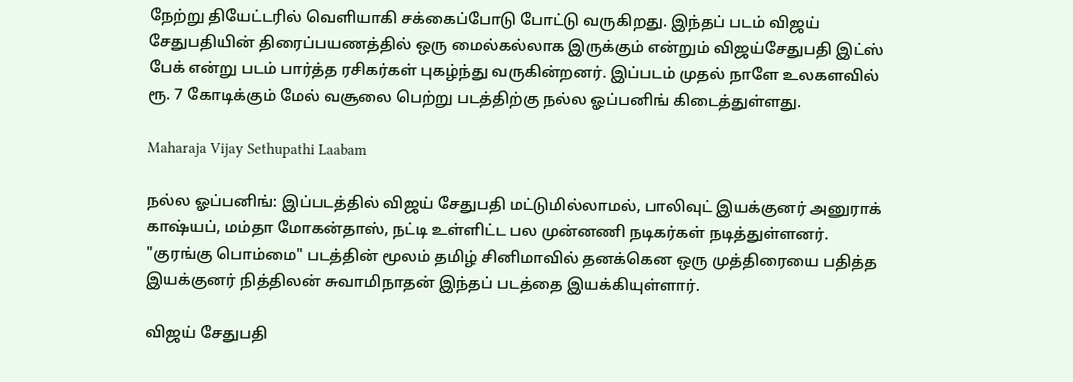நேற்று தியேட்டரில் வெளியாகி சக்கைப்போடு போட்டு வருகிறது. இந்தப் படம் விஜய் சேதுபதியின் திரைப்பயணத்தில் ஒரு மைல்கல்லாக இருக்கும் என்றும் விஜய்சேதுபதி இட்ஸ் பேக் என்று படம் பார்த்த ரசிகர்கள் புகழ்ந்து வருகின்றனர். இப்படம் முதல் நாளே உலகளவில் ரூ. 7 கோடிக்கும் மேல் வசூலை பெற்று படத்திற்கு நல்ல ஓப்பனிங் கிடைத்துள்ளது.

Maharaja Vijay Sethupathi Laabam

நல்ல ஓப்பனிங்: இப்படத்தில் விஜய் சேதுபதி மட்டுமில்லாமல், பாலிவுட் இயக்குனர் அனுராக் காஷ்யப், மம்தா மோகன்தாஸ், நட்டி உள்ளிட்ட பல முன்னணி நடிகர்கள் நடித்துள்ளனர். "குரங்கு பொம்மை" படத்தின் மூலம் தமிழ் சினிமாவில் தனக்கென ஒரு முத்திரையை பதித்த இயக்குனர் நித்திலன் சுவாமிநாதன் இந்தப் படத்தை இயக்கியுள்ளார்.

விஜய் சேதுபதி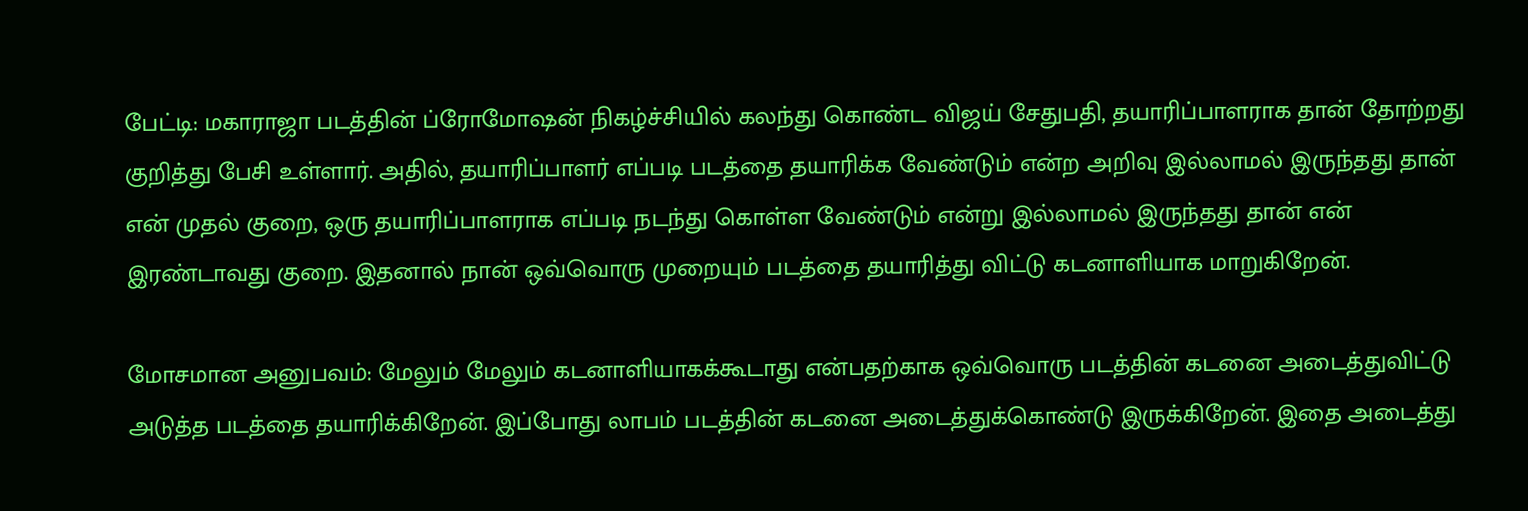பேட்டி: மகாராஜா படத்தின் ப்ரோமோஷன் நிகழ்ச்சியில் கலந்து கொண்ட விஜய் சேதுபதி, தயாரிப்பாளராக தான் தோற்றது குறித்து பேசி உள்ளார். அதில், தயாரிப்பாளர் எப்படி படத்தை தயாரிக்க வேண்டும் என்ற அறிவு இல்லாமல் இருந்தது தான் என் முதல் குறை, ஒரு தயாரிப்பாளராக எப்படி நடந்து கொள்ள வேண்டும் என்று இல்லாமல் இருந்தது தான் என் இரண்டாவது குறை. இதனால் நான் ஒவ்வொரு முறையும் படத்தை தயாரித்து விட்டு கடனாளியாக மாறுகிறேன்.

மோசமான அனுபவம்: மேலும் மேலும் கடனாளியாகக்கூடாது என்பதற்காக ஒவ்வொரு படத்தின் கடனை அடைத்துவிட்டு அடுத்த படத்தை தயாரிக்கிறேன். இப்போது லாபம் படத்தின் கடனை அடைத்துக்கொண்டு இருக்கிறேன். இதை அடைத்து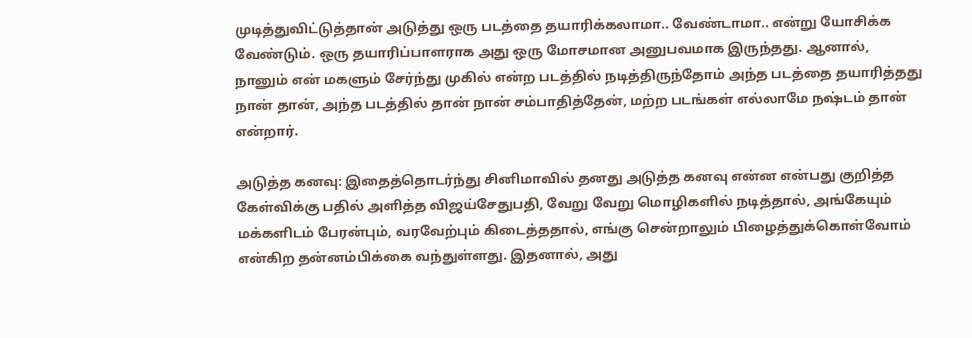முடித்துவிட்டுத்தான் அடுத்து ஒரு படத்தை தயாரிக்கலாமா.. வேண்டாமா.. என்று யோசிக்க வேண்டும். ஒரு தயாரிப்பாளராக அது ஒரு மோசமான அனுபவமாக இருந்தது. ஆனால், நானும் என் மகளும் சேர்ந்து முகில் என்ற படத்தில் நடித்திருந்தோம் அந்த படத்தை தயாரித்தது நான் தான், அந்த படத்தில் தான் நான் சம்பாதித்தேன், மற்ற படங்கள் எல்லாமே நஷ்டம் தான் என்றார்.

அடுத்த கனவு: இதைத்தொடர்ந்து சினிமாவில் தனது அடுத்த கனவு என்ன என்பது குறித்த கேள்விக்கு பதில் அளித்த விஜய்சேதுபதி, வேறு வேறு மொழிகளில் நடித்தால், அங்கேயும் மக்களிடம் பேரன்பும், வரவேற்பும் கிடைத்ததால், எங்கு சென்றாலும் பிழைத்துக்கொள்வோம் என்கிற தன்னம்பிக்கை வந்துள்ளது. இதனால், அது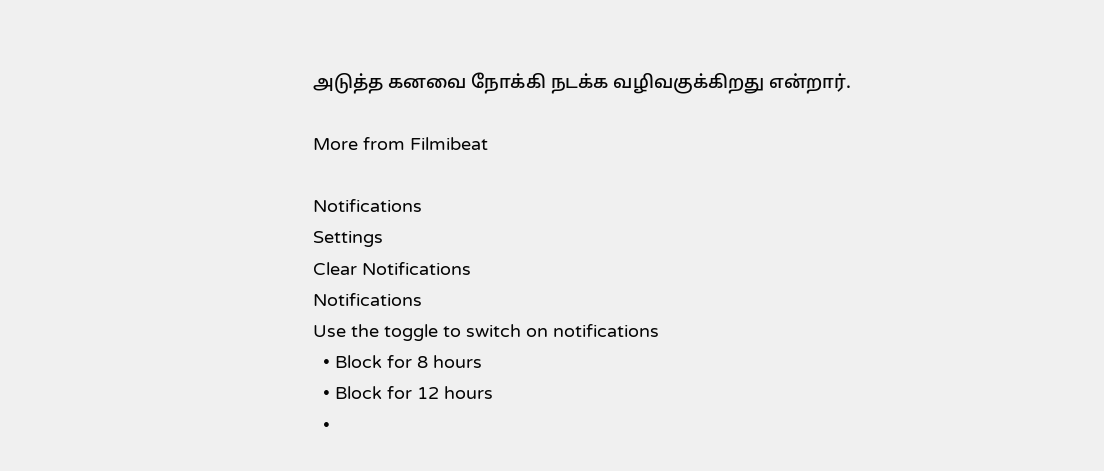அடுத்த கனவை நோக்கி நடக்க வழிவகுக்கிறது என்றார்.

More from Filmibeat

Notifications
Settings
Clear Notifications
Notifications
Use the toggle to switch on notifications
  • Block for 8 hours
  • Block for 12 hours
  •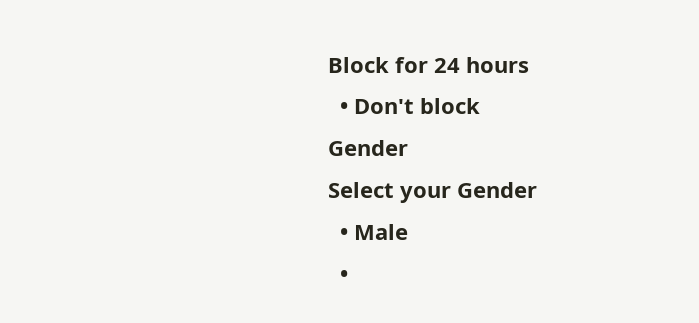Block for 24 hours
  • Don't block
Gender
Select your Gender
  • Male
  •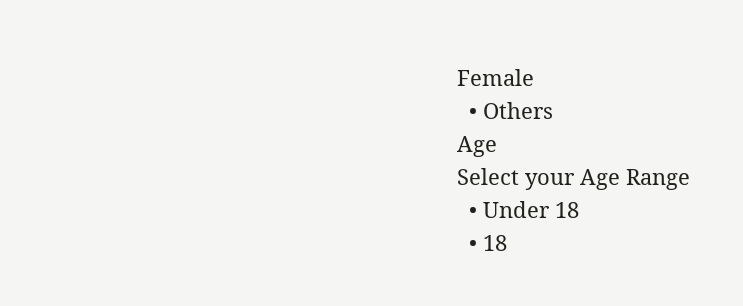Female
  • Others
Age
Select your Age Range
  • Under 18
  • 18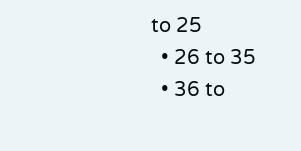to 25
  • 26 to 35
  • 36 to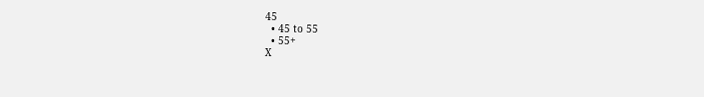45
  • 45 to 55
  • 55+
X